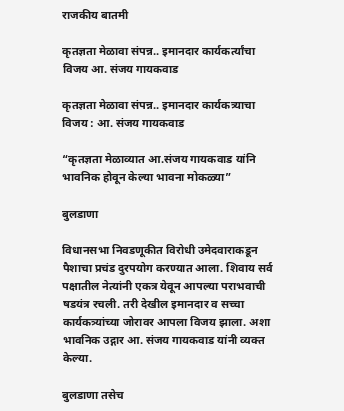राजकीय बातमी

कृतज्ञता मेळावा संपन्न.. इमानदार कार्यकर्त्यांचा विजय आ. संजय गायकवाड

कृतज्ञता मेळावा संपन्न.. इमानदार कार्यकत्र्याचा विजय : आ. संजय गायकवाड

“कृतज्ञता मेळाव्यात आ.संजय गायकवाड यांनि भावनिक होवून केल्या भावना मोकळ्या”

बुलडाणा

विधानसभा निवडणूकीत विरोधी उमेदवाराकडून पैशाचा प्रचंड दुरपयोग करण्यात आला. शिवाय सर्व पक्षातील नेत्यांनी एकत्र येवून आपल्या पराभवाची षडयंत्र रचली. तरी देखील इमानदार व सच्चा कार्यकत्र्यांच्या जोरावर आपला विजय झाला. अशा भावनिक उद्गार आ. संजय गायकवाड यांनी व्यक्त केल्या.

बुलडाणा तसेच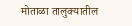मोताळा तालुक्यातील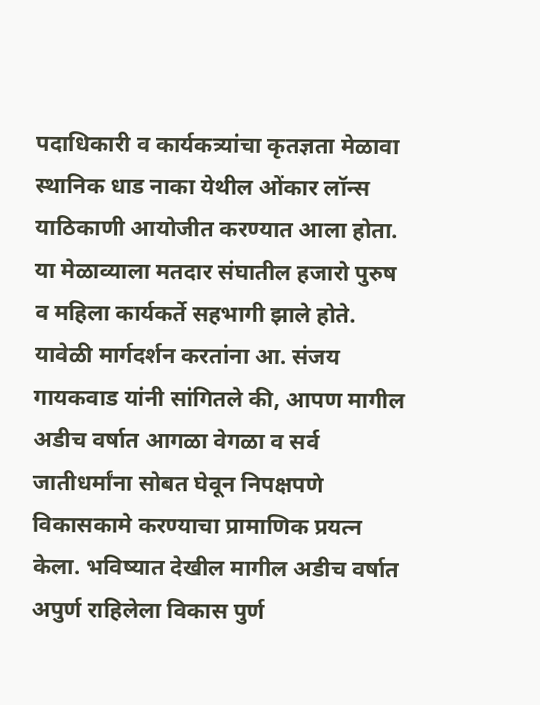पदाधिकारी व कार्यकत्र्यांचा कृतज्ञता मेळावा स्थानिक धाड नाका येथील ओंकार लॉन्स याठिकाणी आयोजीत करण्यात आला होता. या मेळाव्याला मतदार संघातील हजारो पुरुष व महिला कार्यकर्ते सहभागी झाले होते. यावेळी मार्गदर्शन करतांना आ. संजय गायकवाड यांनी सांगितले की, आपण मागील अडीच वर्षात आगळा वेगळा व सर्व जातीधर्मांना सोबत घेवून निपक्षपणे विकासकामे करण्याचा प्रामाणिक प्रयत्न केला. भविष्यात देखील मागील अडीच वर्षात अपुर्ण राहिलेला विकास पुर्ण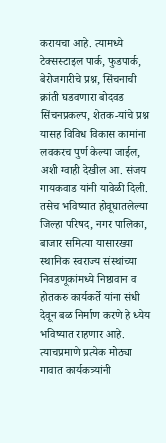करायचा आहे. त्यामध्ये टेक्सस्टाइल पार्क, फुडपार्क, बेरोजगारीचे प्रश्न, सिंचनाची क्रांती घडवणारा बोदवड सिंचनप्रकल्प, शेतक-यांचे प्रश्न यासह विविध विकास कामांना लवकरच पुर्ण केल्या जाईल, अशी ग्वाही देखील आ. संजय गायकवाड यांनी यावेळी दिली. तसेच भविष्यात होवूघातलेल्या जिल्हा परिषद, नगर पालिका, बाजार समित्या यासारख्या स्थानिक स्वराज्य संस्थांच्या निवडणूकांमध्ये निष्ठावान व होतकरु कार्यकर्ते यांना संधी देवून बळ निर्माण करणे हे ध्येय भविष्यात राहणार आहे. त्याचप्रमाणे प्रत्येक मोठ्या गावात कार्यकत्र्यांनी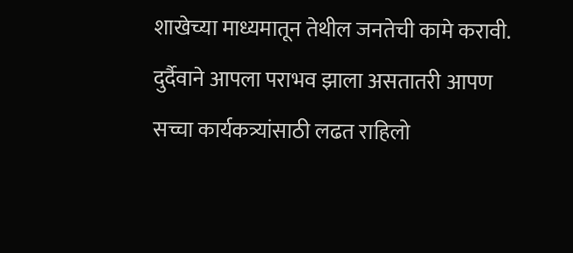शाखेच्या माध्यमातून तेथील जनतेची कामे करावी. दुर्दैवाने आपला पराभव झाला असतातरी आपण सच्चा कार्यकत्र्यांसाठी लढत राहिलो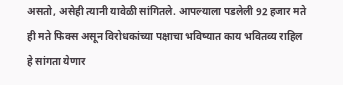असतो, असेही त्यानी यावेळी सांगितले. आपल्याला पडलेली 92 हजार मते ही मते फिक्स असून विरोधकांच्या पक्षाचा भविष्यात काय भवितव्य राहिल हे सांगता येणार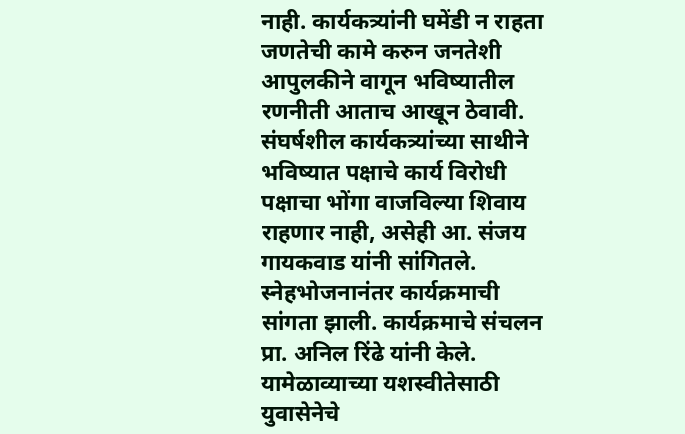नाही. कार्यकत्र्यांनी घमेंडी न राहता जणतेची कामे करुन जनतेशी आपुलकीने वागून भविष्यातील रणनीती आताच आखून ठेवावी. संघर्षशील कार्यकत्र्यांच्या साथीने भविष्यात पक्षाचे कार्य विरोधी पक्षाचा भोंगा वाजविल्या शिवाय राहणार नाही, असेही आ. संजय गायकवाड यांनी सांगितले. स्नेहभोजनानंतर कार्यक्रमाची सांगता झाली. कार्यक्रमाचे संचलन प्रा. अनिल रिंढे यांनी केले. यामेळाव्याच्या यशस्वीतेसाठी युवासेनेचे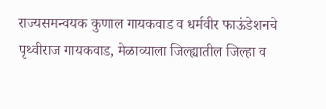राज्यसमन्वयक कुणाल गायकवाड व धर्मवीर फाऊंडेशनचे पृथ्वीराज गायकवाड, मेळाव्याला जिल्ह्यातील जिल्हा व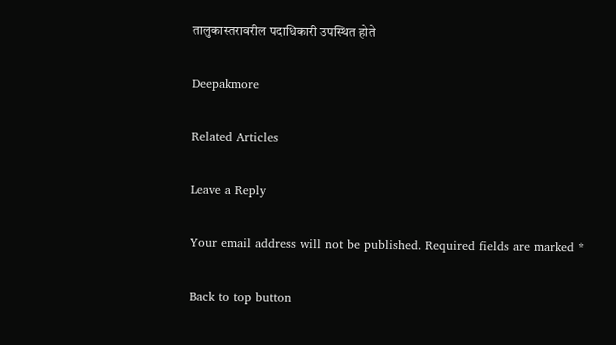तालुकास्तरावरील पदाधिकारी उपस्थित होते

Deepakmore

Related Articles

Leave a Reply

Your email address will not be published. Required fields are marked *

Back to top button